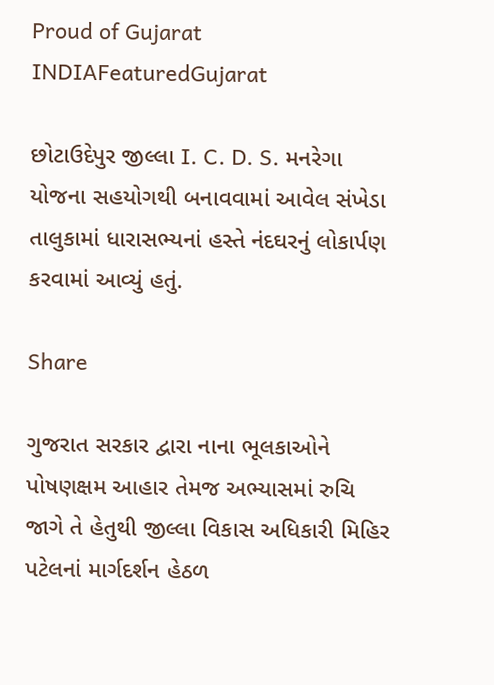Proud of Gujarat
INDIAFeaturedGujarat

છોટાઉદેપુર જીલ્લા I. C. D. S. મનરેગા યોજના સહયોગથી બનાવવામાં આવેલ સંખેડા તાલુકામાં ધારાસભ્યનાં હસ્તે નંદઘરનું લોકાર્પણ કરવામાં આવ્યું હતું.

Share

ગુજરાત સરકાર દ્વારા નાના ભૂલકાઓને પોષણક્ષમ આહાર તેમજ અભ્યાસમાં રુચિ જાગે તે હેતુથી જીલ્લા વિકાસ અધિકારી મિહિર પટેલનાં માર્ગદર્શન હેઠળ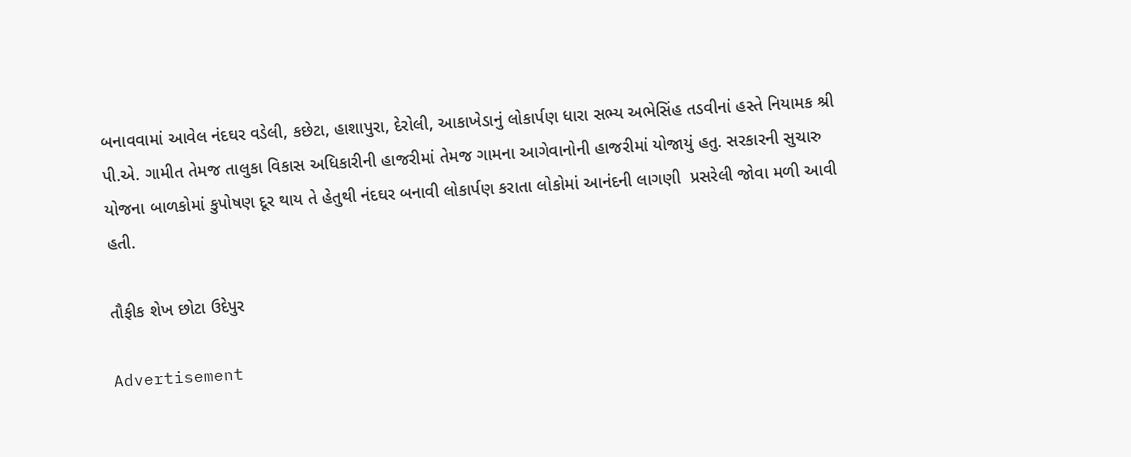બનાવવામાં આવેલ નંદઘર વડેલી, કછેટા, હાશાપુરા, દેરોલી, આકાખેડાનું લોકાર્પણ ધારા સભ્ય અભેસિંહ તડવીનાં હસ્તે નિયામક શ્રી પી.એ. ગામીત તેમજ તાલુકા વિકાસ અધિકારીની હાજરીમાં તેમજ ગામના આગેવાનોની હાજરીમાં યોજાયું હતુ. સરકારની સુચારુ યોજના બાળકોમાં કુપોષણ દૂર થાય તે હેતુથી નંદઘર બનાવી લોકાર્પણ કરાતા લોકોમાં આનંદની લાગણી  પ્રસરેલી જોવા મળી આવી હતી.

તૌફીક શેખ છોટા ઉદેપુર

Advertisement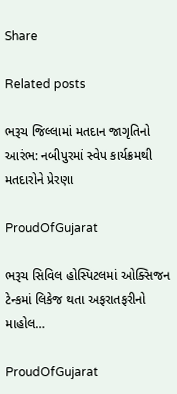Share

Related posts

ભરૂચ જિલ્લામાં મતદાન જાગૃતિનો આરંભ: નબીપુરમાં સ્વેપ કાર્યક્રમથી મતદારોને પ્રેરણા

ProudOfGujarat

ભરૂચ સિવિલ હોસ્પિટલમાં ઓક્સિજન ટેન્કમાં લિકેજ થતા અફરાતફરીનો માહોલ…

ProudOfGujarat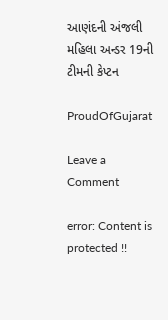આણંદની અંજલી મહિલા અન્ડર 19ની ટીમની કેપ્ટન

ProudOfGujarat

Leave a Comment

error: Content is protected !!